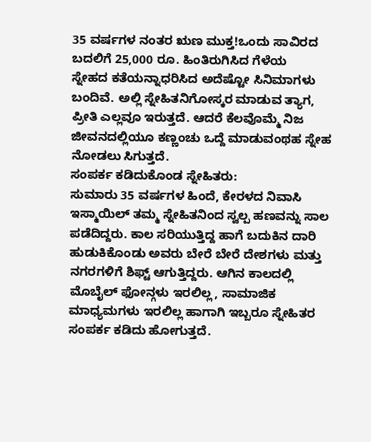35 ವರ್ಷಗಳ ನಂತರ ಋಣ ಮುಕ್ತ!ಒಂದು ಸಾವಿರದ ಬದಲಿಗೆ 25,000 ರೂ. ಹಿಂತಿರುಗಿಸಿದ ಗೆಳೆಯ
ಸ್ನೇಹದ ಕತೆಯನ್ನಾಧರಿಸಿದ ಅದೆಷ್ಟೋ ಸಿನಿಮಾಗಳು ಬಂದಿವೆ. ಅಲ್ಲಿ ಸ್ನೇಹಿತನಿಗೋಸ್ಕರ ಮಾಡುವ ತ್ಯಾಗ, ಪ್ರೀತಿ ಎಲ್ಲವೂ ಇರುತ್ತದೆ. ಆದರೆ ಕೆಲವೊಮ್ಮೆ ನಿಜ ಜೀವನದಲ್ಲಿಯೂ ಕಣ್ಣಂಚು ಒದ್ದೆ ಮಾಡುವಂಥಹ ಸ್ನೇಹ ನೋಡಲು ಸಿಗುತ್ತದೆ.
ಸಂಪರ್ಕ ಕಡಿದುಕೊಂಡ ಸ್ನೇಹಿತರು:
ಸುಮಾರು 35 ವರ್ಷಗಳ ಹಿಂದೆ, ಕೇರಳದ ನಿವಾಸಿ ಇಸ್ಮಾಯಿಲ್ ತಮ್ಮ ಸ್ನೇಹಿತನಿಂದ ಸ್ವಲ್ಪ ಹಣವನ್ನು ಸಾಲ ಪಡೆದಿದ್ದರು. ಕಾಲ ಸರಿಯುತ್ತಿದ್ದ ಹಾಗೆ ಬದುಕಿನ ದಾರಿ ಹುಡುಕಿಕೊಂಡು ಅವರು ಬೇರೆ ಬೇರೆ ದೇಶಗಳು ಮತ್ತು ನಗರಗಳಿಗೆ ಶಿಫ್ಟ್ ಆಗುತ್ತಿದ್ದರು. ಆಗಿನ ಕಾಲದಲ್ಲಿ ಮೊಬೈಲ್ ಫೋನ್ಗಳು ಇರಲಿಲ್ಲ, ಸಾಮಾಜಿಕ ಮಾಧ್ಯಮಗಳು ಇರಲಿಲ್ಲ ಹಾಗಾಗಿ ಇಬ್ಬರೂ ಸ್ನೇಹಿತರ ಸಂಪರ್ಕ ಕಡಿದು ಹೋಗುತ್ತದೆ.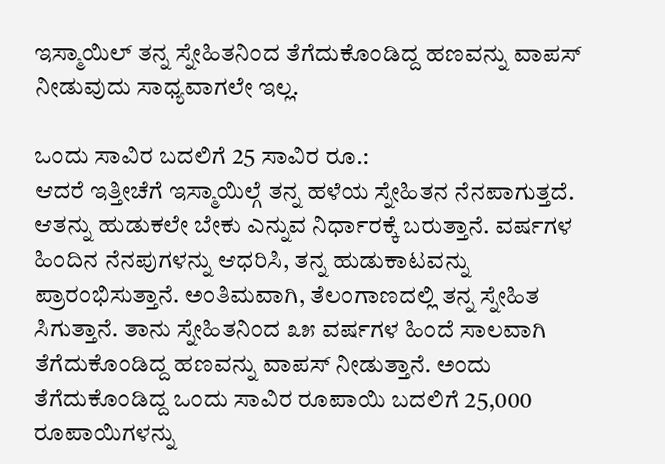ಇಸ್ಮಾಯಿಲ್ ತನ್ನ ಸ್ನೇಹಿತನಿಂದ ತೆಗೆದುಕೊಂಡಿದ್ದ ಹಣವನ್ನು ವಾಪಸ್ ನೀಡುವುದು ಸಾಧ್ಯವಾಗಲೇ ಇಲ್ಲ.

ಒಂದು ಸಾವಿರ ಬದಲಿಗೆ 25 ಸಾವಿರ ರೂ.:
ಆದರೆ ಇತ್ತೀಚೆಗೆ ಇಸ್ಮಾಯಿಲ್ಗೆ ತನ್ನ ಹಳೆಯ ಸ್ನೇಹಿತನ ನೆನಪಾಗುತ್ತದೆ. ಆತನ್ನು ಹುಡುಕಲೇ ಬೇಕು ಎನ್ನುವ ನಿರ್ಧಾರಕ್ಕೆ ಬರುತ್ತಾನೆ. ವರ್ಷಗಳ ಹಿಂದಿನ ನೆನಪುಗಳನ್ನು ಆಧರಿಸಿ, ತನ್ನ ಹುಡುಕಾಟವನ್ನು ಪ್ರಾರಂಭಿಸುತ್ತಾನೆ. ಅಂತಿಮವಾಗಿ, ತೆಲಂಗಾಣದಲ್ಲಿ ತನ್ನ ಸ್ನೇಹಿತ ಸಿಗುತ್ತಾನೆ. ತಾನು ಸ್ನೇಹಿತನಿಂದ ೩೫ ವರ್ಷಗಳ ಹಿಂದೆ ಸಾಲವಾಗಿ ತೆಗೆದುಕೊಂಡಿದ್ದ ಹಣವನ್ನು ವಾಪಸ್ ನೀಡುತ್ತಾನೆ. ಅಂದು ತೆಗೆದುಕೊಂಡಿದ್ದ ಒಂದು ಸಾವಿರ ರೂಪಾಯಿ ಬದಲಿಗೆ 25,000 ರೂಪಾಯಿಗಳನ್ನು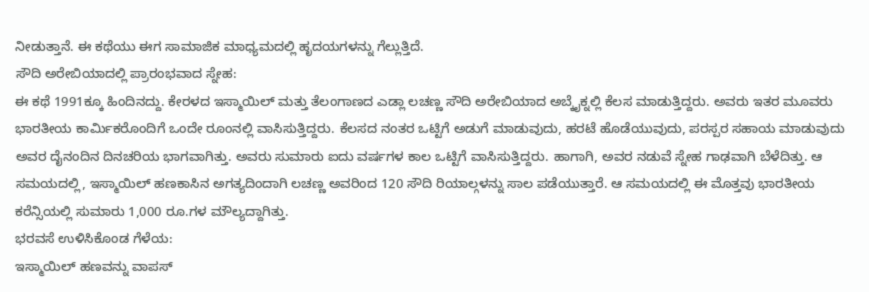ನೀಡುತ್ತಾನೆ. ಈ ಕಥೆಯು ಈಗ ಸಾಮಾಜಿಕ ಮಾಧ್ಯಮದಲ್ಲಿ ಹೃದಯಗಳನ್ನು ಗೆಲ್ಲುತ್ತಿದೆ.
ಸೌದಿ ಅರೇಬಿಯಾದಲ್ಲಿ ಪ್ರಾರಂಭವಾದ ಸ್ನೇಹ:
ಈ ಕಥೆ 1991ಕ್ಕೂ ಹಿಂದಿನದ್ದು. ಕೇರಳದ ಇಸ್ಮಾಯಿಲ್ ಮತ್ತು ತೆಲಂಗಾಣದ ಎಡ್ಲಾ ಲಚಣ್ಣ ಸೌದಿ ಅರೇಬಿಯಾದ ಅಬ್ಕೈಕ್ನಲ್ಲಿ ಕೆಲಸ ಮಾಡುತ್ತಿದ್ದರು. ಅವರು ಇತರ ಮೂವರು ಭಾರತೀಯ ಕಾರ್ಮಿಕರೊಂದಿಗೆ ಒಂದೇ ರೂಂನಲ್ಲಿ ವಾಸಿಸುತ್ತಿದ್ದರು. ಕೆಲಸದ ನಂತರ ಒಟ್ಟಿಗೆ ಅಡುಗೆ ಮಾಡುವುದು, ಹರಟೆ ಹೊಡೆಯುವುದು, ಪರಸ್ಪರ ಸಹಾಯ ಮಾಡುವುದು ಅವರ ದೈನಂದಿನ ದಿನಚರಿಯ ಭಾಗವಾಗಿತ್ತು. ಅವರು ಸುಮಾರು ಐದು ವರ್ಷಗಳ ಕಾಲ ಒಟ್ಟಿಗೆ ವಾಸಿಸುತ್ತಿದ್ದರು. ಹಾಗಾಗಿ, ಅವರ ನಡುವೆ ಸ್ನೇಹ ಗಾಢವಾಗಿ ಬೆಳೆದಿತ್ತು. ಆ ಸಮಯದಲ್ಲಿ, ಇಸ್ಮಾಯಿಲ್ ಹಣಕಾಸಿನ ಅಗತ್ಯದಿಂದಾಗಿ ಲಚಣ್ಣ ಅವರಿಂದ 120 ಸೌದಿ ರಿಯಾಲ್ಗಳನ್ನು ಸಾಲ ಪಡೆಯುತ್ತಾರೆ. ಆ ಸಮಯದಲ್ಲಿ ಈ ಮೊತ್ತವು ಭಾರತೀಯ ಕರೆನ್ಸಿಯಲ್ಲಿ ಸುಮಾರು 1,000 ರೂ.ಗಳ ಮೌಲ್ಯದ್ದಾಗಿತ್ತು.
ಭರವಸೆ ಉಳಿಸಿಕೊಂಡ ಗೆಳೆಯ:
ಇಸ್ಮಾಯಿಲ್ ಹಣವನ್ನು ವಾಪಸ್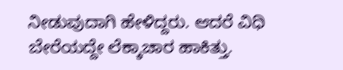ನೀಡುವುದಾಗಿ ಹೇಳಿದ್ದರು. ಆದರೆ ವಿಧಿ ಬೇರೆಯದ್ದೇ ಲೆಕ್ಕಾಚಾರ ಹಾಕಿತ್ತು.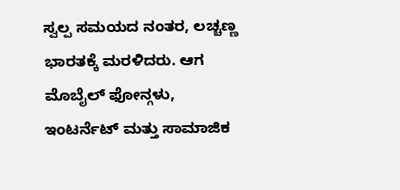ಸ್ವಲ್ಪ ಸಮಯದ ನಂತರ, ಲಚ್ಚಣ್ಣ ಭಾರತಕ್ಕೆ ಮರಳಿದರು. ಆಗ ಮೊಬೈಲ್ ಫೋನ್ಗಳು, ಇಂಟರ್ನೆಟ್ ಮತ್ತು ಸಾಮಾಜಿಕ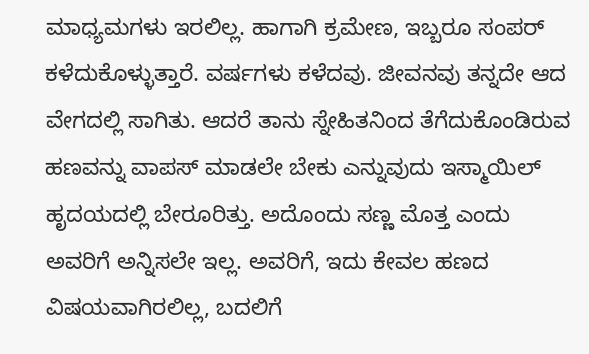ಮಾಧ್ಯಮಗಳು ಇರಲಿಲ್ಲ. ಹಾಗಾಗಿ ಕ್ರಮೇಣ, ಇಬ್ಬರೂ ಸಂಪರ್ ಕಳೆದುಕೊಳ್ಳುತ್ತಾರೆ. ವರ್ಷಗಳು ಕಳೆದವು. ಜೀವನವು ತನ್ನದೇ ಆದ ವೇಗದಲ್ಲಿ ಸಾಗಿತು. ಆದರೆ ತಾನು ಸ್ನೇಹಿತನಿಂದ ತೆಗೆದುಕೊಂಡಿರುವ ಹಣವನ್ನು ವಾಪಸ್ ಮಾಡಲೇ ಬೇಕು ಎನ್ನುವುದು ಇಸ್ಮಾಯಿಲ್ ಹೃದಯದಲ್ಲಿ ಬೇರೂರಿತ್ತು. ಅದೊಂದು ಸಣ್ಣ ಮೊತ್ತ ಎಂದು ಅವರಿಗೆ ಅನ್ನಿಸಲೇ ಇಲ್ಲ. ಅವರಿಗೆ, ಇದು ಕೇವಲ ಹಣದ ವಿಷಯವಾಗಿರಲಿಲ್ಲ, ಬದಲಿಗೆ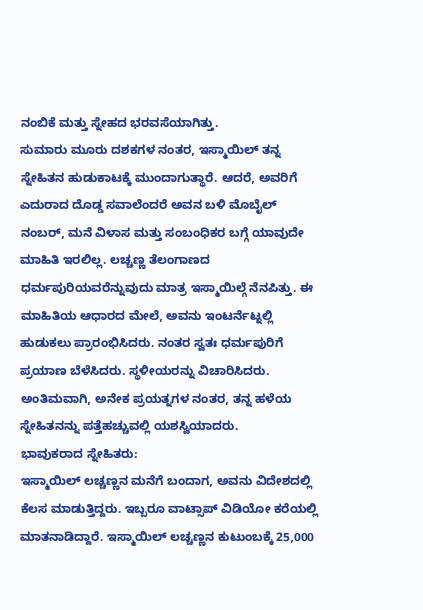ನಂಬಿಕೆ ಮತ್ತು ಸ್ನೇಹದ ಭರವಸೆಯಾಗಿತ್ತು.
ಸುಮಾರು ಮೂರು ದಶಕಗಳ ನಂತರ, ಇಸ್ಮಾಯಿಲ್ ತನ್ನ ಸ್ನೇಹಿತನ ಹುಡುಕಾಟಕ್ಕೆ ಮುಂದಾಗುತ್ಥಾರೆ. ಆದರೆ, ಅವರಿಗೆ ಎದುರಾದ ದೊಡ್ಡ ಸವಾಲೆಂದರೆ ಅವನ ಬಳಿ ಮೊಬೈಲ್ ನಂಬರ್, ಮನೆ ವಿಳಾಸ ಮತ್ತು ಸಂಬಂಧಿಕರ ಬಗ್ಗೆ ಯಾವುದೇ ಮಾಹಿತಿ ಇರಲಿಲ್ಲ. ಲಚ್ಚಣ್ಣ ತೆಲಂಗಾಣದ ಧರ್ಮಪುರಿಯವರೆನ್ನುವುದು ಮಾತ್ರ ಇಸ್ಮಾಯಿಲ್ಗೆ ನೆನಪಿತ್ತು. ಈ ಮಾಹಿತಿಯ ಆಧಾರದ ಮೇಲೆ, ಅವನು ಇಂಟರ್ನೆಟ್ನಲ್ಲಿ ಹುಡುಕಲು ಪ್ರಾರಂಭಿಸಿದರು. ನಂತರ ಸ್ವತಃ ಧರ್ಮಪುರಿಗೆ ಪ್ರಯಾಣ ಬೆಳೆಸಿದರು. ಸ್ಥಳೀಯರನ್ನು ವಿಚಾರಿಸಿದರು. ಅಂತಿಮವಾಗಿ, ಅನೇಕ ಪ್ರಯತ್ನಗಳ ನಂತರ, ತನ್ನ ಹಳೆಯ ಸ್ನೇಹಿತನನ್ನು ಪತ್ತೆಹಚ್ಚುವಲ್ಲಿ ಯಶಸ್ವಿಯಾದರು.
ಭಾವುಕರಾದ ಸ್ನೇಹಿತರು:
ಇಸ್ಮಾಯಿಲ್ ಲಚ್ಚಣ್ಣನ ಮನೆಗೆ ಬಂದಾಗ, ಅವನು ವಿದೇಶದಲ್ಲಿ ಕೆಲಸ ಮಾಡುತ್ತಿದ್ದರು. ಇಬ್ಬರೂ ವಾಟ್ಸಾಪ್ ವಿಡಿಯೋ ಕರೆಯಲ್ಲಿ ಮಾತನಾಡಿದ್ದಾರೆ. ಇಸ್ಮಾಯಿಲ್ ಲಚ್ಚಣ್ಣನ ಕುಟುಂಬಕ್ಕೆ 25,000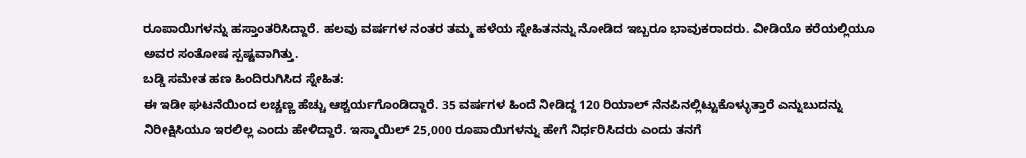ರೂಪಾಯಿಗಳನ್ನು ಹಸ್ತಾಂತರಿಸಿದ್ದಾರೆ. ಹಲವು ವರ್ಷಗಳ ನಂತರ ತಮ್ಮ ಹಳೆಯ ಸ್ನೇಹಿತನನ್ನು ನೋಡಿದ ಇಬ್ಬರೂ ಭಾವುಕರಾದರು. ವೀಡಿಯೊ ಕರೆಯಲ್ಲಿಯೂ ಅವರ ಸಂತೋಷ ಸ್ಪಷ್ಟವಾಗಿತ್ತು.
ಬಡ್ಡಿ ಸಮೇತ ಹಣ ಹಿಂದಿರುಗಿಸಿದ ಸ್ನೇಹಿತ:
ಈ ಇಡೀ ಘಟನೆಯಿಂದ ಲಚ್ಚಣ್ಣ ಹೆಚ್ಚು ಆಶ್ಚರ್ಯಗೊಂಡಿದ್ದಾರೆ. 35 ವರ್ಷಗಳ ಹಿಂದೆ ನೀಡಿದ್ದ 120 ರಿಯಾಲ್ ನೆನಪಿನಲ್ಲಿಟ್ಟುಕೊಳ್ಳುತ್ತಾರೆ ಎನ್ನುಬುದನ್ನು ನಿರೀಕ್ಷಿಸಿಯೂ ಇರಲಿಲ್ಲ ಎಂದು ಹೇಳಿದ್ದಾರೆ. ಇಸ್ಮಾಯಿಲ್ 25,000 ರೂಪಾಯಿಗಳನ್ನು ಹೇಗೆ ನಿರ್ಧರಿಸಿದರು ಎಂದು ತನಗೆ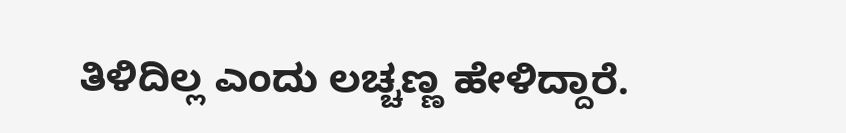ತಿಳಿದಿಲ್ಲ ಎಂದು ಲಚ್ಚಣ್ಣ ಹೇಳಿದ್ದಾರೆ.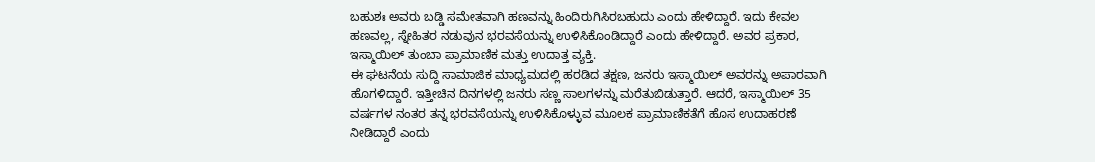ಬಹುಶಃ ಅವರು ಬಡ್ಡಿ ಸಮೇತವಾಗಿ ಹಣವನ್ನು ಹಿಂದಿರುಗಿಸಿರಬಹುದು ಎಂದು ಹೇಳಿದ್ದಾರೆ. ಇದು ಕೇವಲ ಹಣವಲ್ಲ, ಸ್ನೇಹಿತರ ನಡುವುನ ಭರವಸೆಯನ್ನು ಉಳಿಸಿಕೊಂಡಿದ್ದಾರೆ ಎಂದು ಹೇಳಿದ್ದಾರೆ. ಅವರ ಪ್ರಕಾರ, ಇಸ್ಮಾಯಿಲ್ ತುಂಬಾ ಪ್ರಾಮಾಣಿಕ ಮತ್ತು ಉದಾತ್ತ ವ್ಯಕ್ತಿ.
ಈ ಘಟನೆಯ ಸುದ್ದಿ ಸಾಮಾಜಿಕ ಮಾಧ್ಯಮದಲ್ಲಿ ಹರಡಿದ ತಕ್ಷಣ, ಜನರು ಇಸ್ಮಾಯಿಲ್ ಅವರನ್ನು ಅಪಾರವಾಗಿ ಹೊಗಳಿದ್ದಾರೆ. ಇತ್ತೀಚಿನ ದಿನಗಳಲ್ಲಿ ಜನರು ಸಣ್ಣ ಸಾಲಗಳನ್ನು ಮರೆತುಬಿಡುತ್ತಾರೆ. ಆದರೆ, ಇಸ್ಮಾಯಿಲ್ 35 ವರ್ಷಗಳ ನಂತರ ತನ್ನ ಭರವಸೆಯನ್ನು ಉಳಿಸಿಕೊಳ್ಳುವ ಮೂಲಕ ಪ್ರಾಮಾಣಿಕತೆಗೆ ಹೊಸ ಉದಾಹರಣೆ ನೀಡಿದ್ದಾರೆ ಎಂದು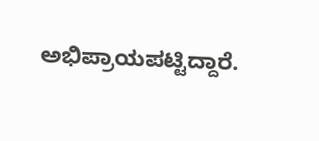ಅಭಿಪ್ರಾಯಪಟ್ಟಿದ್ದಾರೆ.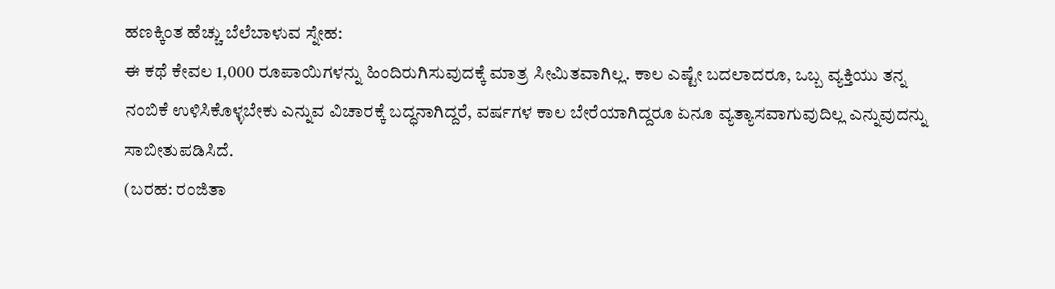ಹಣಕ್ಕಿಂತ ಹೆಚ್ಚು ಬೆಲೆಬಾಳುವ ಸ್ನೇಹ:
ಈ ಕಥೆ ಕೇವಲ 1,000 ರೂಪಾಯಿಗಳನ್ನು ಹಿಂದಿರುಗಿಸುವುದಕ್ಕೆ ಮಾತ್ರ ಸೀಮಿತವಾಗಿಲ್ಲ. ಕಾಲ ಎಷ್ಟೇ ಬದಲಾದರೂ, ಒಬ್ಬ ವ್ಯಕ್ತಿಯು ತನ್ನ ನಂಬಿಕೆ ಉಳಿಸಿಕೊಳ್ಳಬೇಕು ಎನ್ನುವ ವಿಚಾರಕ್ಕೆ ಬದ್ಧನಾಗಿದ್ದರೆ, ವರ್ಷಗಳ ಕಾಲ ಬೇರೆಯಾಗಿದ್ದರೂ ಏನೂ ವ್ಯತ್ಯಾಸವಾಗುವುದಿಲ್ಲ ಎನ್ನುವುದನ್ನು ಸಾಬೀತುಪಡಿಸಿದೆ.
(ಬರಹ: ರಂಜಿತಾ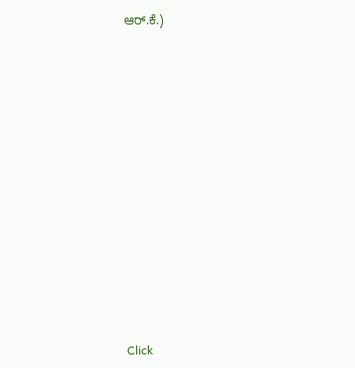ಆರ್.ಕೆ.)














Click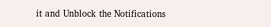it and Unblock the Notifications